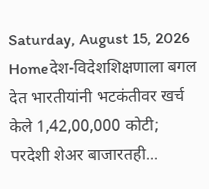Saturday, August 15, 2026
Homeदेश-विदेशशिक्षणाला बगल देत भारतीयांनी भटकंतीवर खर्च केले 1,42,00,000 कोटी; परदेशी शेअर बाजारतही...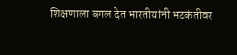शिक्षणाला बगल देत भारतीयांनी भटकंतीवर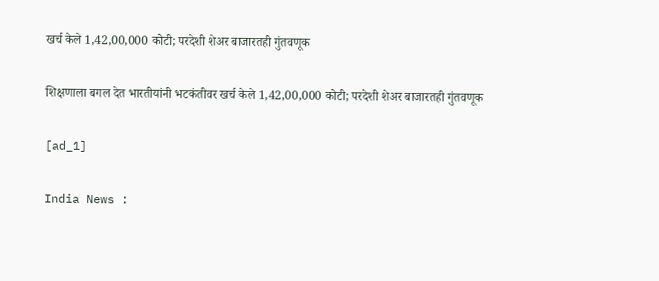खर्च केले 1,42,00,000 कोटी; परदेशी शेअर बाजारतही गुंतवणूक

शिक्षणाला बगल देत भारतीयांनी भटकंतीवर खर्च केले 1,42,00,000 कोटी; परदेशी शेअर बाजारतही गुंतवणूक

[ad_1]

India News :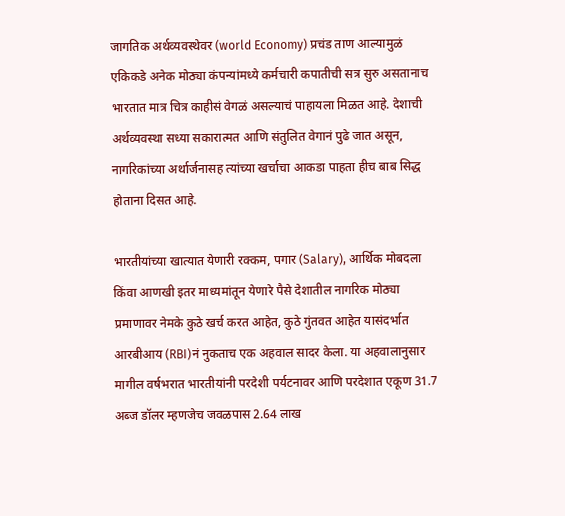जागतिक अर्थव्यवस्थेवर (world Economy) प्रचंड ताण आल्यामुळं एकिकडे अनेक मोठ्या कंपन्यांमध्ये कर्मचारी कपातीची सत्र सुरु असतानाच भारतात मात्र चित्र काहीसं वेगळं असल्याचं पाहायला मिळत आहे. देशाची अर्थव्यवस्था सध्या सकारात्मत आणि संतुलित वेगानं पुढे जात असून, नागरिकांच्या अर्थार्जनासह त्यांच्या खर्चाचा आकडा पाहता हीच बाब सिद्ध होताना दिसत आहे.

भारतीयांच्या खात्यात येणारी रक्कम, पगार (Salary), आर्थिक मोबदला किंवा आणखी इतर माध्यमांतून येणारे पैसे देशातील नागरिक मोठ्या प्रमाणावर नेमके कुठे खर्च करत आहेत, कुठे गुंतवत आहेत यासंदर्भात आरबीआय (RBI)नं नुकताच एक अहवाल सादर केला. या अहवालानुसार मागील वर्षभरात भारतीयांनी परदेशी पर्यटनावर आणि परदेशात एकूण 31.7 अब्ज डॉलर म्हणजेच जवळपास 2.64 लाख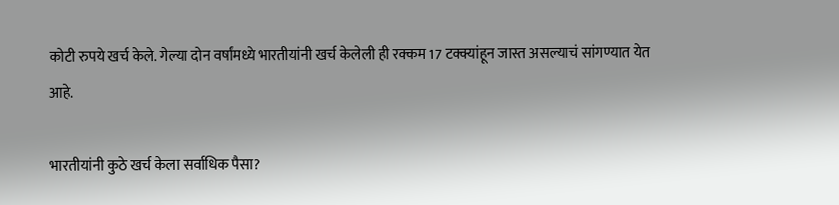कोटी रुपये खर्च केले. गेल्या दोन वर्षांमध्ये भारतीयांनी खर्च केलेली ही रक्कम 17 टक्क्यांहून जास्त असल्याचं सांगण्यात येत आहे.

भारतीयांनी कुठे खर्च केला सर्वाधिक पैसा?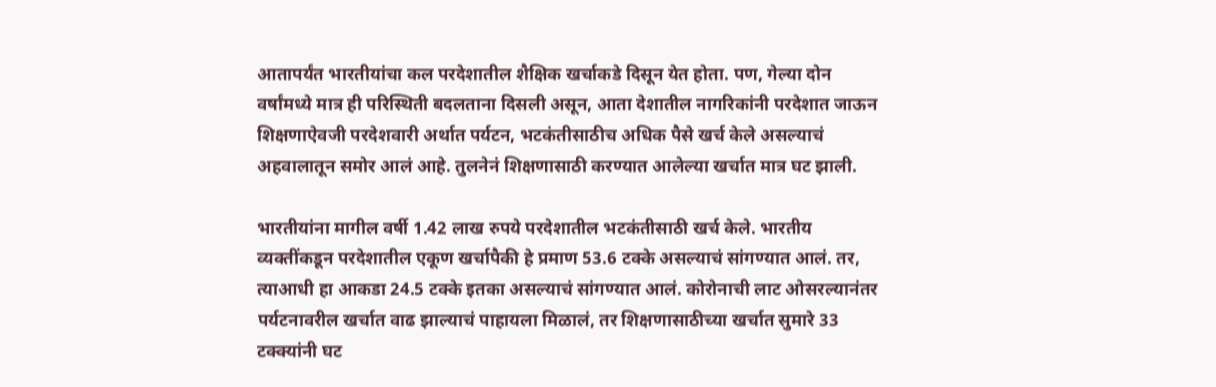आतापर्यंत भारतीयांचा कल परदेशातील शैक्षिक खर्चाकडे दिसून येत होता. पण, गेल्या दोन वर्षांमध्ये मात्र ही परिस्थिती बदलताना दिसली असून, आता देशातील नागरिकांनी परदेशात जाऊन शिक्षणाऐवजी परदेशवारी अर्थात पर्यटन, भटकंतीसाठीच अधिक पैसे खर्च केले असल्याचं अहवालातून समोर आलं आहे. तुलनेनं शिक्षणासाठी करण्यात आलेल्या खर्चात मात्र घट झाली.

भारतीयांना मागील वर्षी 1.42 लाख रुपये परदेशातील भटकंतीसाठी खर्च केले. भारतीय व्यक्तींकडून परदेशातील एकूण खर्चापैकी हे प्रमाण 53.6 टक्के असल्याचं सांगण्यात आलं. तर, त्याआधी हा आकडा 24.5 टक्के इतका असल्याचं सांगण्यात आलं. कोरोनाची लाट ओसरल्यानंतर पर्यटनावरील खर्चात वाढ झाल्याचं पाहायला मिळालं, तर शिक्षणासाठीच्या खर्चात सुमारे 33 टक्क्यांनी घट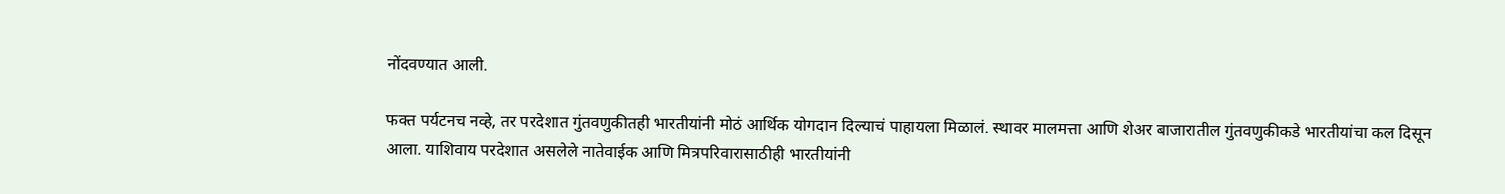नोंदवण्यात आली.

फक्त पर्यटनच नव्हे, तर परदेशात गुंतवणुकीतही भारतीयांनी मोठं आर्थिक योगदान दिल्याचं पाहायला मिळालं. स्थावर मालमत्ता आणि शेअर बाजारातील गुंतवणुकीकडे भारतीयांचा कल दिसून आला. याशिवाय परदेशात असलेले नातेवाईक आणि मित्रपरिवारासाठीही भारतीयांनी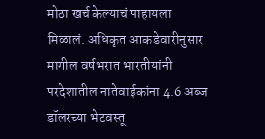मोठा खर्च केल्याचं पाहायला मिळालं. अधिकृत आकडेवारीनुसार मागील वर्षभरात भारतीयांनी परदेशातील नातेवाईकांना 4.6 अब्ज डॉलरच्या भेटवस्तू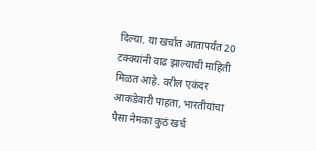दिल्या. या खर्चात आतापर्यंत 20 टक्क्यांनी वाढ झाल्याची माहिती मिळत आहे. वरील एकंदर आकडेवारी पाहता, भारतीयांचा पैसा नेमका कुठं खर्च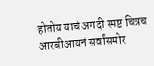होतोय याचं अगदी स्पष्ट चित्रच आरबीआयनं सर्वांसमोर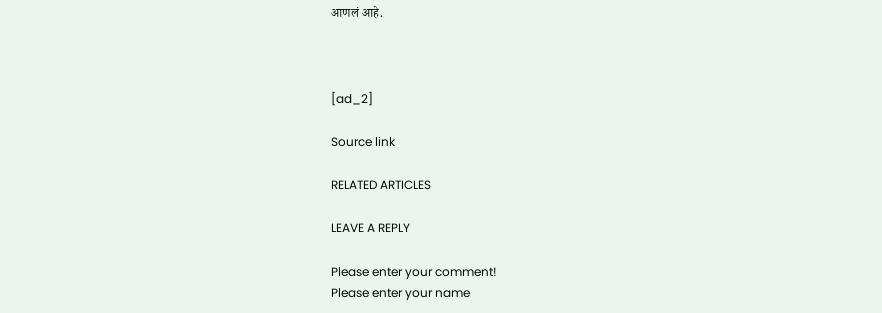आणलं आहे.



[ad_2]

Source link

RELATED ARTICLES

LEAVE A REPLY

Please enter your comment!
Please enter your name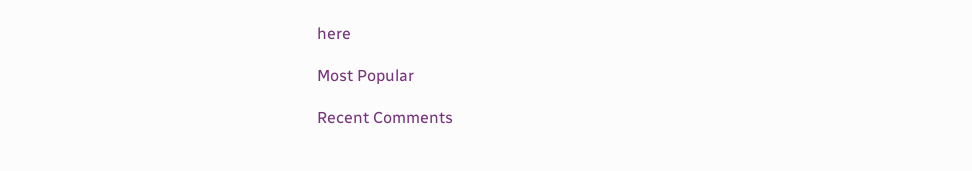here

Most Popular

Recent Comments